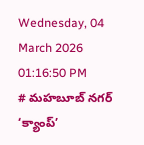Wednesday, 04 March 2026 01:16:50 PM
# మహబూబ్ నగర్ ‘క్యాంప్’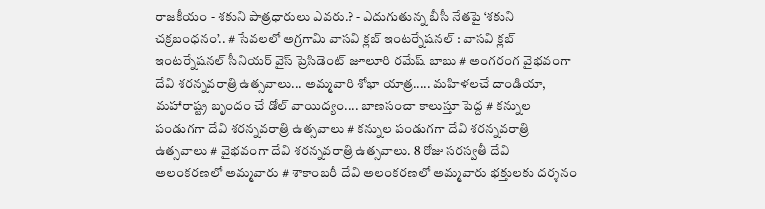రాజకీయం - శకుని పాత్రధారులు ఎవరు.? - ఎదుగుతున్న బీసీ నేతపై ‘శకుని చక్రబంధనం’.. # సేవలలో అగ్రగామి వాసవి క్లబ్ ఇంటర్నేషనల్ : వాసవి క్లబ్ ఇంటర్నేషనల్ సీనియర్ వైస్ ప్రెసిడెంట్ జూలూరి రమేష్ బాబు # అంగరంగ వైభవంగా దేవి శరన్నవరాత్రి ఉత్సవాలు... అమ్మవారి శోభా యాత్ర..... మహిళలచే దాండియా, మహారాష్ట్ర బృందం చే డోల్ వాయిద్యం.... బాణసంచా కాలుస్తూ పెద్ద # కన్నుల పండుగగా దేవి శరన్నవరాత్రి ఉత్సవాలు # కన్నుల పండుగగా దేవి శరన్నవరాత్రి ఉత్సవాలు # వైభవంగా దేవి శరన్నవరాత్రి ఉత్సవాలు. 8 రోజు సరస్వతీ దేవి అలంకరణలో అమ్మవారు # శాకాంబరీ దేవి అలంకరణలో అమ్మవారు భక్తులకు దర్శనం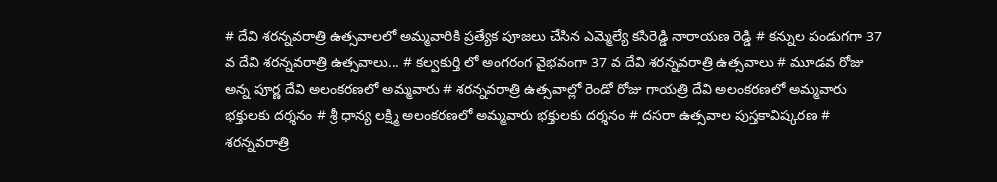# దేవి శరన్నవరాత్రి ఉత్సవాలలో అమ్మవారికి ప్రత్యేక పూజలు చేసిన ఎమ్మెల్యే కసిరెడ్డి నారాయణ రెడ్డి # కన్నుల పండుగగా 37 వ దేవి శరన్నవరాత్రి ఉత్సవాలు... # కల్వకుర్తి లో అంగరంగ వైభవంగా 37 వ దేవి శరన్నవరాత్రి ఉత్సవాలు # మూడవ రోజు అన్న పూర్ణ దేవి అలంకరణలో అమ్మవారు # శరన్నవరాత్రి ఉత్సవాల్లో రెండో రోజు గాయత్రి దేవి అలంకరణలో అమ్మవారు భక్తులకు దర్శనం # శ్రీ ధాన్య లక్ష్మి అలంకరణలో అమ్మవారు భక్తులకు దర్శనం # దసరా ఉత్సవాల పుస్తకావిష్కరణ # శరన్నవరాత్రి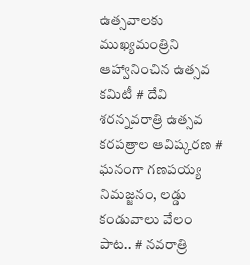ఉత్సవాలకు ముఖ్యమంత్రిని ఆహ్వానించిన ఉత్సవ కమిటీ # దేవి శరన్నవరాత్రి ఉత్సవ కరపత్రాల ఆవిష్కరణ # ఘనంగా గణపయ్య నిమజ్జనం, లడ్డు కండువాలు వేలం పాట.. # నవరాత్రి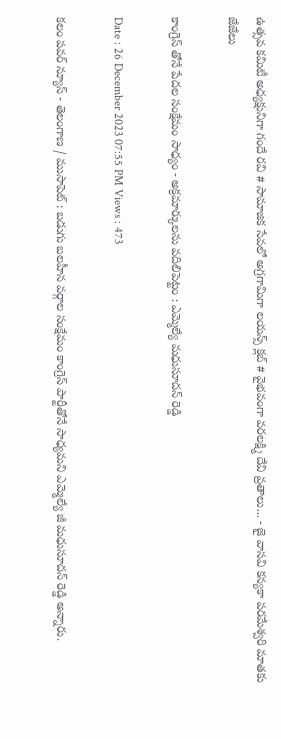ఉత్సవ కమిటీ అధ్యక్షునిగా గందే రవి # సామాజిక సేవలో అగ్రగామిగా లయన్స్ క్లబ్ # వైభవంగా వరలక్ష్మి దేవి వ్రతాలు... - జై వాసవి కన్యకా పరమేశ్వరి మాతకు జేజేలు

కాంగ్రెస్ తోనే పేదల సంక్షేమం సాధ్యం - అక్రమార్కులను వదిలిపెట్టం : ఎమ్మెల్యే మధుసూదన్ రెడ్డి

Date : 26 December 2023 07:55 PM Views : 473

కలం పవర్ న్యూస్ - తెలంగాణ / ముసాపెట్ : బడుగు బలహీన వర్గాల సంక్షేమం కాంగ్రెస్ పార్టీతోనే సాధ్యమని ఎమ్మెల్యే జీ మధుసూదన్ రెడ్డి అన్నారు.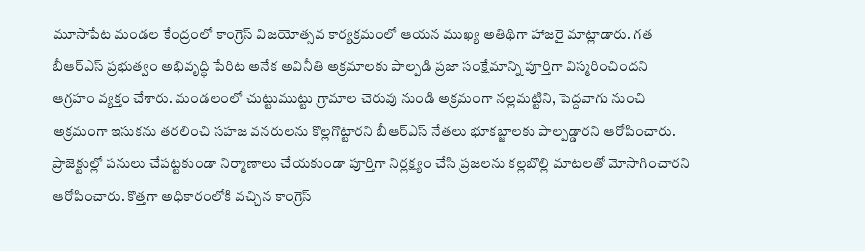మూసాపేట మండల కేంద్రంలో కాంగ్రెస్ విజయోత్సవ కార్యక్రమంలో ఆయన ముఖ్య అతిథిగా హాజరై మాట్లాడారు. గత బీఆర్ఎస్ ప్రభుత్వం అభివృద్ధి పేరిట అనేక అవినీతి అక్రమాలకు పాల్పడి ప్రజా సంక్షేమాన్ని పూర్తిగా విస్మరించిందని ఆగ్రహం వ్యక్తం చేశారు. మండలంలో చుట్టుముట్టు గ్రామాల చెరువు నుండి అక్రమంగా నల్లమట్టిని, పెద్దవాగు నుంచి అక్రమంగా ఇసుకను తరలించి సహజ వనరులను కొల్లగొట్టారని బీఆర్ఎస్ నేతలు భూకబ్జాలకు పాల్పడ్డారని ఆరోపించారు. ప్రాజెక్టుల్లో పనులు చేపట్టకుండా నిర్మాణాలు చేయకుండా పూర్తిగా నిర్లక్ష్యం చేసి ప్రజలను కల్లబొల్లి మాటలతో మోసాగించారని ఆరోపించారు. కొత్తగా అధికారంలోకి వచ్చిన కాంగ్రెస్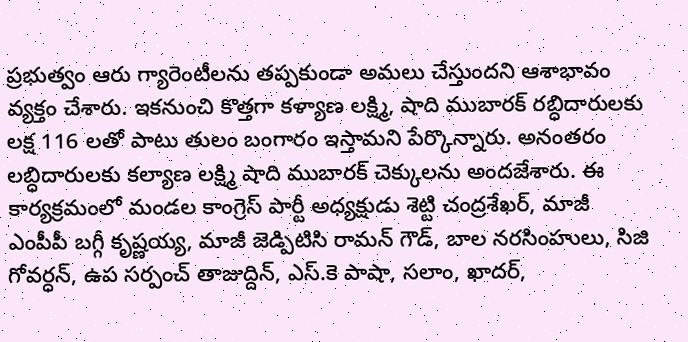ప్రభుత్వం ఆరు గ్యారెంటీలను తప్పకుండా అమలు చేస్తుందని ఆశాభావం వ్యక్తం చేశారు. ఇకనుంచి కొత్తగా కళ్యాణ లక్ష్మి, షాది ముబారక్ రబ్ధిదారులకు లక్ష 116 లతో పాటు తులం బంగారం ఇస్తామని పేర్కొన్నారు. అనంతరం లబ్ధిదారులకు కల్యాణ లక్ష్మి షాది ముబారక్ చెక్కులను అందజేశారు. ఈ కార్యక్రమంలో మండల కాంగ్రెస్ పార్టీ అధ్యక్షుడు శెట్టి చంద్రశేఖర్, మాజీ ఎంపీపీ బగ్గీ కృష్ణయ్య, మాజీ జెడ్పిటిసి రామన్ గౌడ్, బాల నరసింహులు, సిజి గోవర్ధన్, ఉప సర్పంచ్ తాజుద్దిన్, ఎస్.కె పాషా, సలాం, ఖాదర్,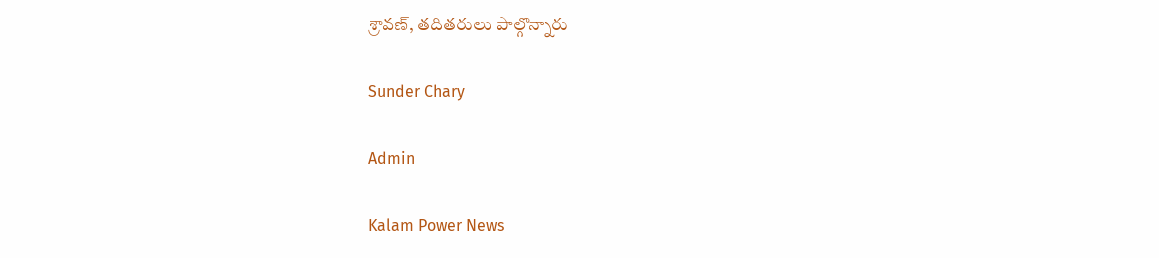శ్రావణ్, తదితరులు పాల్గొన్నారు

Sunder Chary

Admin

Kalam Power News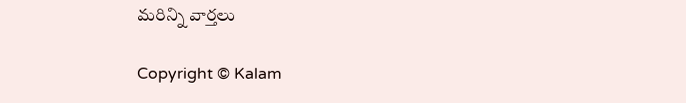మరిన్ని వార్తలు

Copyright © Kalam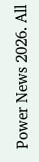Power News 2026. All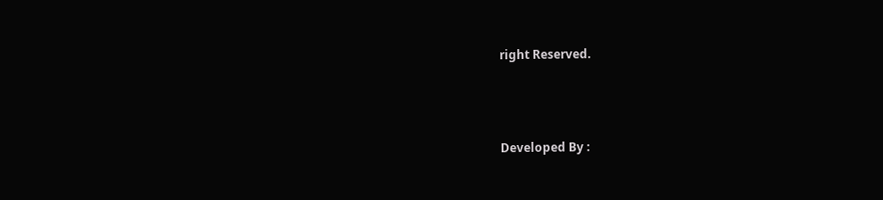right Reserved.



Developed By :